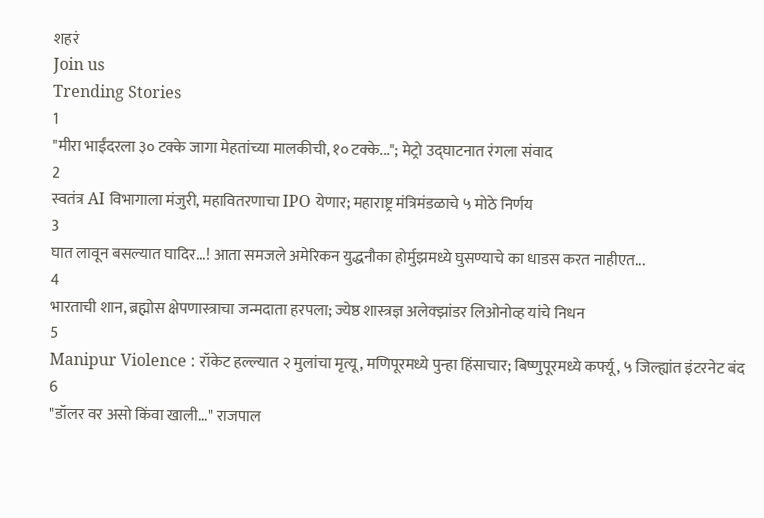शहरं
Join us
Trending Stories
1
"मीरा भाईंदरला ३० टक्के जागा मेहतांच्या मालकीची, १० टक्के..."; मेट्रो उद्घाटनात रंगला संवाद
2
स्वतंत्र AI विभागाला मंजुरी, महावितरणाचा IPO येणार; महाराष्ट्र मंत्रिमंडळाचे ५ मोठे निर्णय
3
घात लावून बसल्यात घादिर...! आता समजले अमेरिकन युद्धनौका होर्मुझमध्ये घुसण्याचे का धाडस करत नाहीएत...
4
भारताची शान, ब्रह्मोस क्षेपणास्त्राचा जन्मदाता हरपला; ज्येष्ठ शास्त्रज्ञ अलेक्झांडर लिओनोव्ह यांचे निधन
5
Manipur Violence : रॉकेट हल्ल्यात २ मुलांचा मृत्यू, मणिपूरमध्ये पुन्हा हिंसाचार; बिष्णुपूरमध्ये कर्फ्यू, ५ जिल्ह्यांत इंटरनेट बंद
6
"डॉलर वर असो किंवा खाली..." राजपाल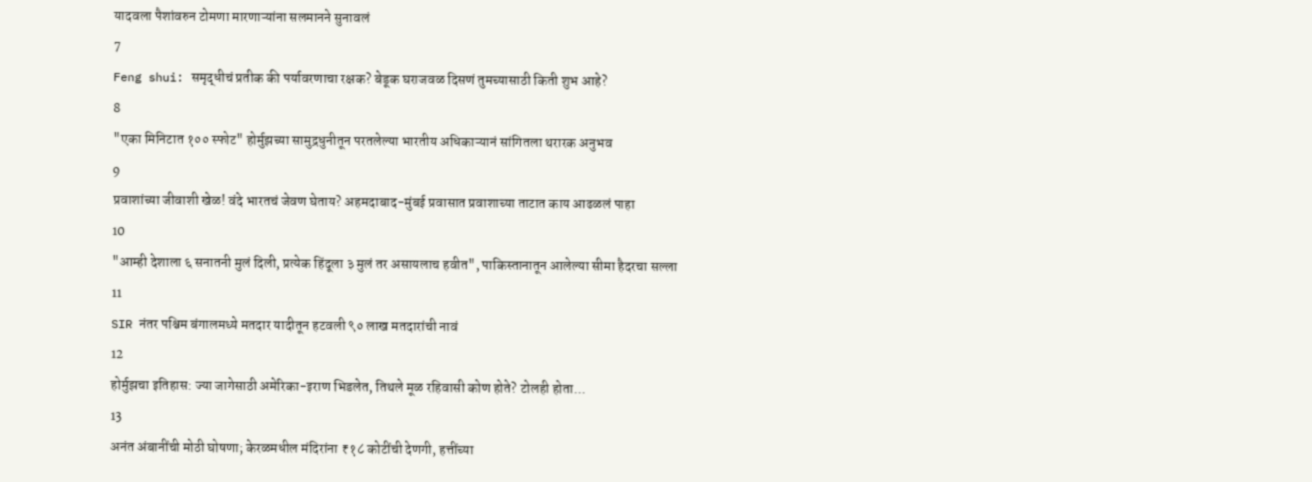यादवला पैशांवरुन टोमणा मारणाऱ्यांना सलमानने सुनावलं
7
Feng shui: समृद्धीचं प्रतीक की पर्यावरणाचा रक्षक? बेडूक घराजवळ दिसणं तुमच्यासाठी किती शुभ आहे?
8
"एका मिनिटात १०० स्फोट" होर्मुझच्या सामुद्रधुनीतून परतलेल्या भारतीय अधिकाऱ्यानं सांगितला थरारक अनुभव
9
प्रवाशांच्या जीवाशी खेळ! वंदे भारतचं जेवण घेताय? अहमदाबाद-मुंबई प्रवासात प्रवाशाच्या ताटात काय आढळलं पाहा
10
"आम्ही देशाला ६ सनातनी मुलं दिली, प्रत्येक हिंदूला ३ मुलं तर असायलाच हवीत", पाकिस्तानातून आलेल्या सीमा हैदरचा सल्ला
11
SIR नंतर पश्चिम बंगालमध्ये मतदार यादीतून हटवली ९० लाख मतदारांची नावं
12
होर्मुझचा इतिहास: ज्या जागेसाठी अमेरिका-इराण भिडलेत, तिथले मूळ रहिवासी कोण होते? टोलही होता...
13
अनंत अंबानींची मोठी घोषणा; केरळमधील मंदिरांना ₹१८ कोटींची देणगी, हत्तींच्या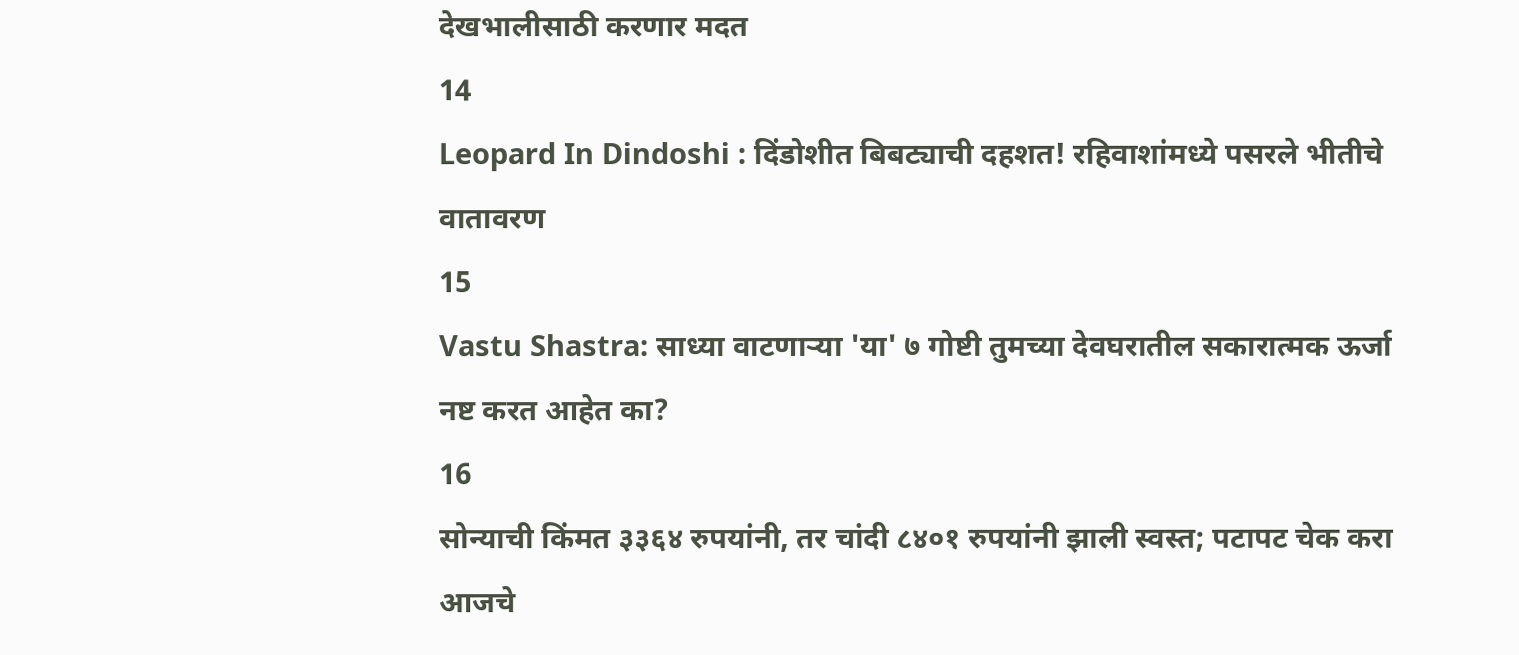देखभालीसाठी करणार मदत
14
Leopard In Dindoshi : दिंडोशीत बिबट्याची दहशत! रहिवाशांमध्ये पसरले भीतीचे वातावरण
15
Vastu Shastra: साध्या वाटणाऱ्या 'या' ७ गोष्टी तुमच्या देवघरातील सकारात्मक ऊर्जा नष्ट करत आहेत का?
16
सोन्याची किंमत ३३६४ रुपयांनी, तर चांदी ८४०१ रुपयांनी झाली स्वस्त; पटापट चेक करा आजचे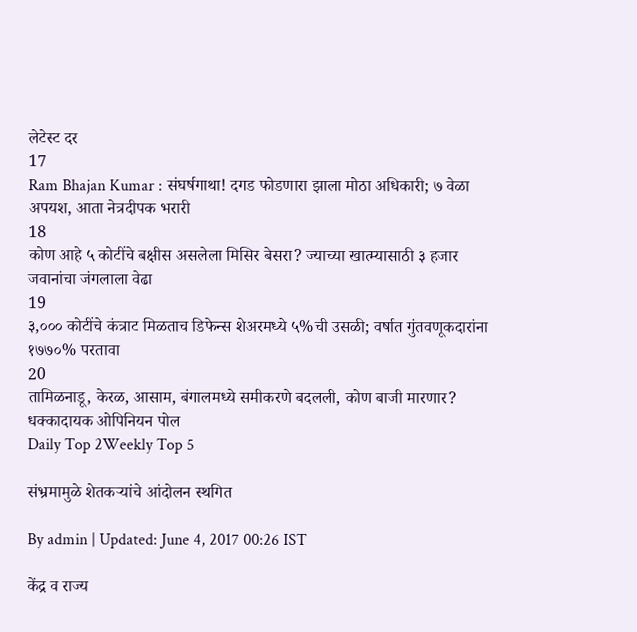लेटेस्ट दर
17
Ram Bhajan Kumar : संघर्षगाथा! दगड फोडणारा झाला मोठा अधिकारी; ७ वेळा अपयश, आता नेत्रदीपक भरारी
18
कोण आहे ५ कोटींचे बक्षीस असलेला मिसिर बेसरा? ज्याच्या खात्म्यासाठी ३ हजार जवानांचा जंगलाला वेढा
19
३,००० कोटींचे कंत्राट मिळताच डिफेन्स शेअरमध्ये ५%ची उसळी; वर्षात गुंतवणूकदारांना १७७०% परतावा
20
तामिळनाडू, केरळ, आसाम, बंगालमध्ये समीकरणे बदलली, कोण बाजी मारणार? धक्कादायक ओपिनियन पोल
Daily Top 2Weekly Top 5

संभ्रमामुळे शेतकऱ्यांचे आंदोलन स्थगित

By admin | Updated: June 4, 2017 00:26 IST

केंद्र व राज्य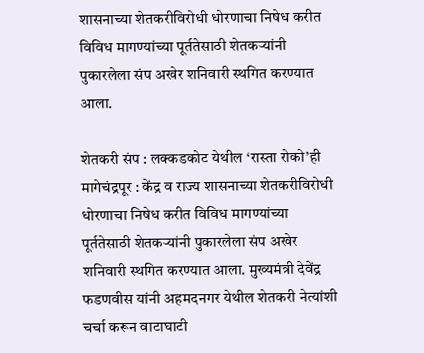शासनाच्या शेतकरीविरोधी धोरणाचा निषेध करीत विविध मागण्यांच्या पूर्ततेसाठी शेतकऱ्यांनी पुकारलेला संप अखेर शनिवारी स्थगित करण्यात आला.

शेतकरी संप : लक्कडकोट येथील ‘रास्ता रोको’ही मागेचंद्रपूर : केंद्र व राज्य शासनाच्या शेतकरीविरोधी धोरणाचा निषेध करीत विविध मागण्यांच्या पूर्ततेसाठी शेतकऱ्यांनी पुकारलेला संप अखेर शनिवारी स्थगित करण्यात आला. मुख्यमंत्री देवेंद्र फडणवीस यांनी अहमदनगर येथील शेतकरी नेत्यांशी चर्चा करून वाटाघाटी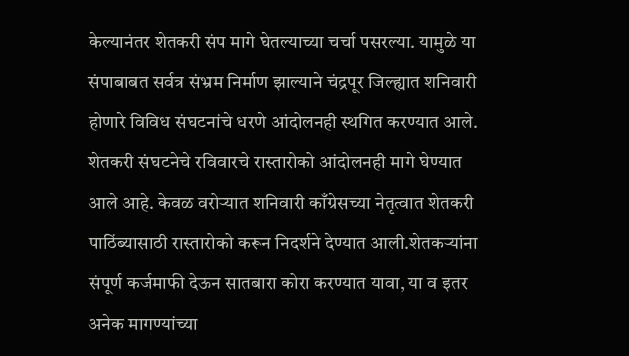केल्यानंतर शेतकरी संप मागे घेतल्याच्या चर्चा पसरल्या. यामुळे या संपाबाबत सर्वत्र संभ्रम निर्माण झाल्याने चंद्रपूर जिल्ह्यात शनिवारी होणारे विविध संघटनांचे धरणे आंदोलनही स्थगित करण्यात आले. शेतकरी संघटनेचे रविवारचे रास्तारोको आंदोलनही मागे घेण्यात आले आहे. केवळ वरोऱ्यात शनिवारी काँग्रेसच्या नेतृत्वात शेतकरी पाठिंब्यासाठी रास्तारोको करून निदर्शने देण्यात आली.शेतकऱ्यांना संपूर्ण कर्जमाफी देऊन सातबारा कोरा करण्यात यावा, या व इतर अनेक मागण्यांच्या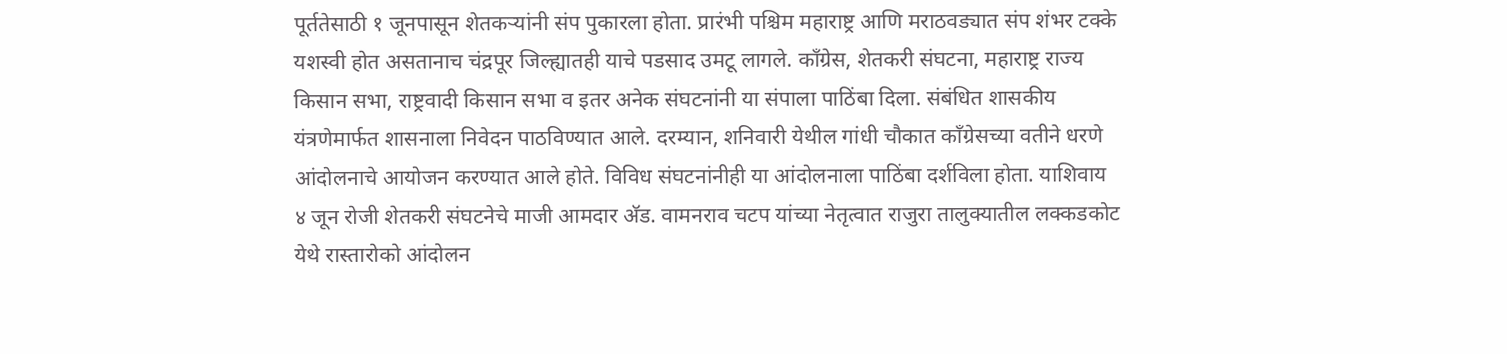पूर्ततेसाठी १ जूनपासून शेतकऱ्यांनी संप पुकारला होता. प्रारंभी पश्चिम महाराष्ट्र आणि मराठवड्यात संप शंभर टक्के यशस्वी होत असतानाच चंद्रपूर जिल्ह्यातही याचे पडसाद उमटू लागले. काँग्रेस, शेतकरी संघटना, महाराष्ट्र राज्य किसान सभा, राष्ट्रवादी किसान सभा व इतर अनेक संघटनांनी या संपाला पाठिंबा दिला. संबंधित शासकीय यंत्रणेमार्फत शासनाला निवेदन पाठविण्यात आले. दरम्यान, शनिवारी येथील गांधी चौकात काँग्रेसच्या वतीने धरणे आंदोलनाचे आयोजन करण्यात आले होते. विविध संघटनांनीही या आंदोलनाला पाठिंबा दर्शविला होता. याशिवाय ४ जून रोजी शेतकरी संघटनेचे माजी आमदार अ‍ॅड. वामनराव चटप यांच्या नेतृत्वात राजुरा तालुक्यातील लक्कडकोट येथे रास्तारोको आंदोलन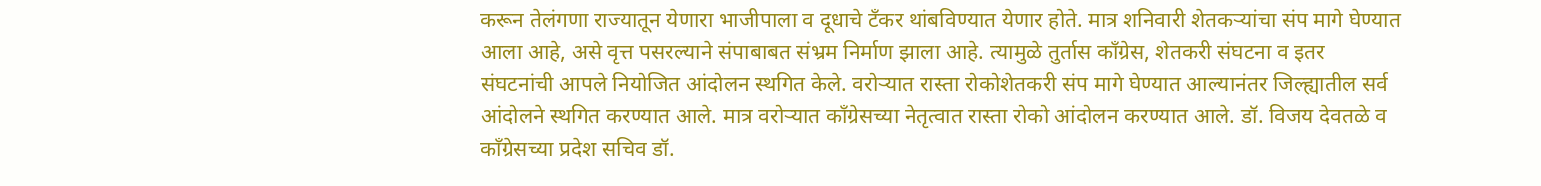करून तेलंगणा राज्यातून येणारा भाजीपाला व दूधाचे टँकर थांबविण्यात येणार होते. मात्र शनिवारी शेतकऱ्यांचा संप मागे घेण्यात आला आहे, असे वृत्त पसरल्याने संपाबाबत संभ्रम निर्माण झाला आहे. त्यामुळे तुर्तास काँग्रेस, शेतकरी संघटना व इतर संघटनांची आपले नियोजित आंदोलन स्थगित केले. वरोऱ्यात रास्ता रोकोशेतकरी संप मागे घेण्यात आल्यानंतर जिल्ह्यातील सर्व आंदोलने स्थगित करण्यात आले. मात्र वरोऱ्यात काँग्रेसच्या नेतृत्वात रास्ता रोको आंदोलन करण्यात आले. डॉ. विजय देवतळे व काँग्रेसच्या प्रदेश सचिव डॉ.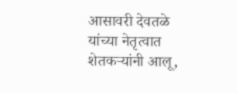आसावरी देवतळे यांच्या नेतृत्वात शेतकऱ्यांनी आलू,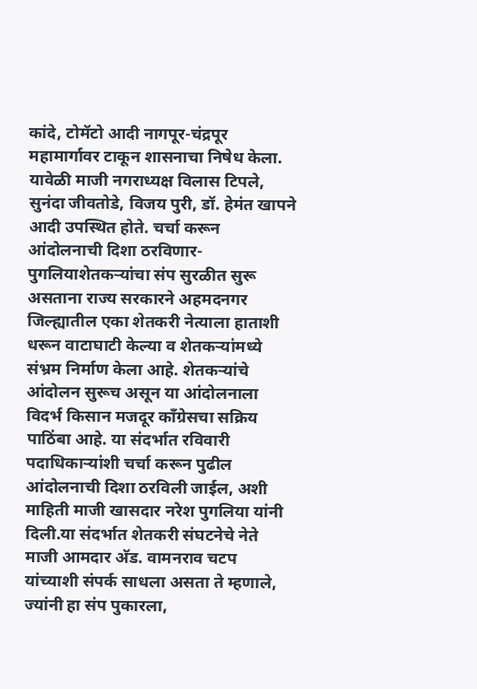कांदे, टोमॅटो आदी नागपूर-चंद्रपूर महामार्गावर टाकून शासनाचा निषेध केला. यावेळी माजी नगराध्यक्ष विलास टिपले, सुनंदा जीवतोडे, विजय पुरी, डॉ. हेमंत खापने आदी उपस्थित होते. चर्चा करून आंदोलनाची दिशा ठरविणार-पुगलियाशेतकऱ्यांचा संप सुरळीत सुरू असताना राज्य सरकारने अहमदनगर जिल्ह्यातील एका शेतकरी नेत्याला हाताशी धरून वाटाघाटी केल्या व शेतकऱ्यांमध्ये संभ्रम निर्माण केला आहे. शेतकऱ्यांचे आंदोलन सुरूच असून या आंदोलनाला विदर्भ किसान मजदूर काँग्रेसचा सक्रिय पाठिंबा आहे. या संदर्भात रविवारी पदाधिकाऱ्यांशी चर्चा करून पुढील आंदोलनाची दिशा ठरविली जाईल, अशी माहिती माजी खासदार नरेश पुगलिया यांनी दिली.या संदर्भात शेतकरी संघटनेचे नेते माजी आमदार अ‍ॅड. वामनराव चटप यांच्याशी संपर्क साधला असता ते म्हणाले, ज्यांनी हा संप पुकारला,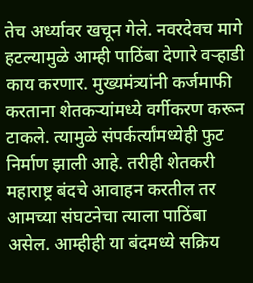तेच अर्ध्यावर खचून गेले. नवरदेवच मागे हटल्यामुळे आम्ही पाठिंबा देणारे वऱ्हाडी काय करणार. मुख्यमंत्र्यांनी कर्जमाफी करताना शेतकऱ्यांमध्ये वर्गीकरण करून टाकले. त्यामुळे संपर्कर्त्यांमध्येही फुट निर्माण झाली आहे. तरीही शेतकरी महाराष्ट्र बंदचे आवाहन करतील तर आमच्या संघटनेचा त्याला पाठिंबा असेल. आम्हीही या बंदमध्ये सक्रिय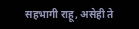सहभागी राहू, असेही ते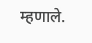म्हणाले.